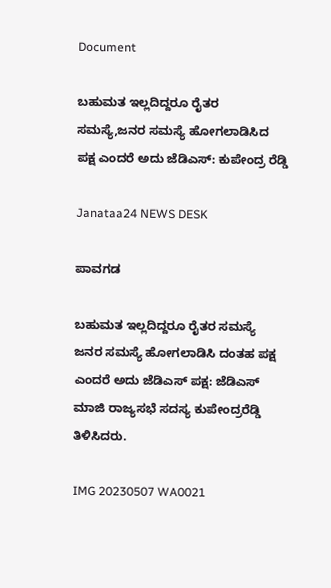Document

ಬಹುಮತ ಇಲ್ಲದಿದ್ದರೂ ರೈತರ ಸಮಸ್ಯೆ,ಜನರ ಸಮಸ್ಯೆ ಹೋಗಲಾಡಿಸಿದ ಪಕ್ಷ ಎಂದರೆ ಅದು ಜೆಡಿಎಸ್: ಕುಪೇಂದ್ರ ರೆಡ್ಡಿ

Janataa24 NEWS DESK

ಪಾವಗಡ

ಬಹುಮತ ಇಲ್ಲದಿದ್ದರೂ ರೈತರ ಸಮಸ್ಯೆ ಜನರ ಸಮಸ್ಯೆ ಹೋಗಲಾಡಿಸಿ ದಂತಹ ಪಕ್ಷ ಎಂದರೆ ಅದು ಜೆಡಿಎಸ್ ಪಕ್ಷ: ಜೆಡಿಎಸ್ ಮಾಜಿ ರಾಜ್ಯಸಭೆ ಸದಸ್ಯ ಕುಪೇಂದ್ರರೆಡ್ಡಿ ತಿಳಿಸಿದರು.

IMG 20230507 WA0021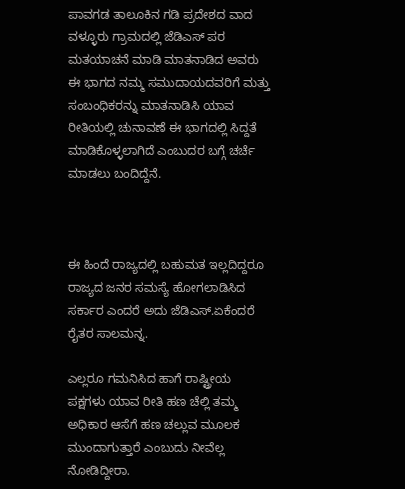ಪಾವಗಡ ತಾಲೂಕಿನ ಗಡಿ ಪ್ರದೇಶದ ವಾದ ವಳ್ಳೂರು ಗ್ರಾಮದಲ್ಲಿ ಜೆಡಿಎಸ್ ಪರ ಮತಯಾಚನೆ ಮಾಡಿ ಮಾತನಾಡಿದ ಅವರು ಈ ಭಾಗದ ನಮ್ಮ ಸಮುದಾಯದವರಿಗೆ ಮತ್ತು ಸಂಬಂಧಿಕರನ್ನು ಮಾತನಾಡಿಸಿ ಯಾವ ರೀತಿಯಲ್ಲಿ ಚುನಾವಣೆ ಈ ಭಾಗದಲ್ಲಿ ಸಿದ್ದತೆ ಮಾಡಿಕೊಳ್ಳಲಾಗಿದೆ ಎಂಬುದರ ಬಗ್ಗೆ ಚರ್ಚೆ ಮಾಡಲು ಬಂದಿದ್ದೆನೆ.



ಈ ಹಿಂದೆ ರಾಜ್ಯದಲ್ಲಿ ಬಹುಮತ ಇಲ್ಲದಿದ್ದರೂ ರಾಜ್ಯದ ಜನರ ಸಮಸ್ಯೆ ಹೋಗಲಾಡಿಸಿದ ಸರ್ಕಾರ ಎಂದರೆ ಅದು ಜೆಡಿಎಸ್.ಏಕೆಂದರೆ ರೈತರ ಸಾಲಮನ್ನ.

ಎಲ್ಲರೂ ಗಮನಿಸಿದ ಹಾಗೆ ರಾಷ್ಟ್ರೀಯ ಪಕ್ಷಗಳು ಯಾವ ರೀತಿ ಹಣ ಚೆಲ್ಲಿ ತಮ್ಮ ಅಧಿಕಾರ ಆಸೆಗೆ ಹಣ ಚಲ್ಲುವ ಮೂಲಕ ಮುಂದಾಗುತ್ತಾರೆ ಎಂಬುದು ನೀವೆಲ್ಲ ನೋಡಿದ್ದೀರಾ.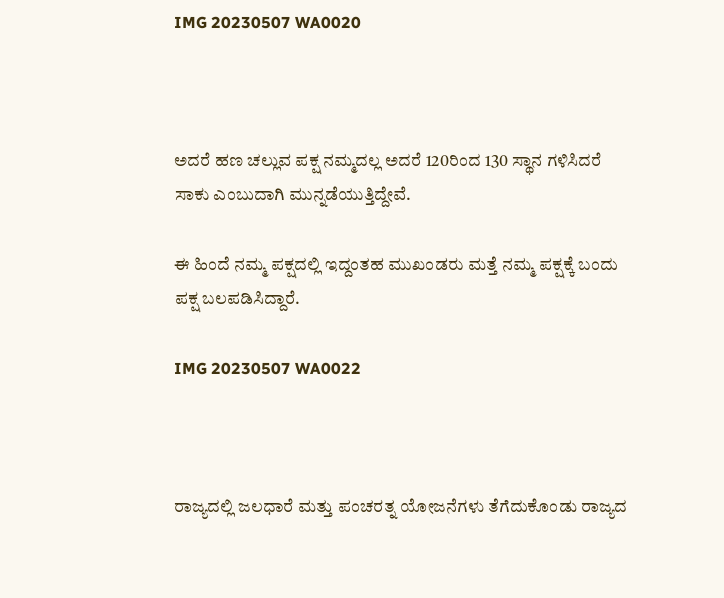IMG 20230507 WA0020



ಅದರೆ ಹಣ ಚಲ್ಲುವ ಪಕ್ಷ ನಮ್ಮದಲ್ಲ ಅದರೆ 120ರಿಂದ 130 ಸ್ಥಾನ ಗಳಿಸಿದರೆ ಸಾಕು ಎಂಬುದಾಗಿ ಮುನ್ನಡೆಯುತ್ತಿದ್ದೇವೆ.

ಈ ಹಿಂದೆ ನಮ್ಮ ಪಕ್ಷದಲ್ಲಿ ಇದ್ದಂತಹ ಮುಖಂಡರು ಮತ್ತೆ ನಮ್ಮ ಪಕ್ಷಕ್ಕೆ ಬಂದು ಪಕ್ಷ ಬಲಪಡಿಸಿದ್ದಾರೆ.

IMG 20230507 WA0022



ರಾಜ್ಯದಲ್ಲಿ ಜಲಧಾರೆ ಮತ್ತು ಪಂಚರತ್ನ ಯೋಜನೆಗಳು ತೆಗೆದುಕೊಂಡು ರಾಜ್ಯದ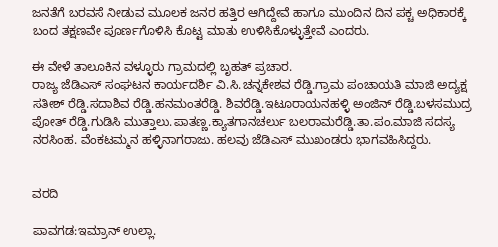ಜನತೆಗೆ ಬರವಸೆ ನೀಡುವ ಮೂಲಕ ಜನರ ಹತ್ತಿರ ಆಗಿದ್ದೇವೆ ಹಾಗೂ ಮುಂದಿನ ದಿನ ಪಕ್ಚ ಅಧಿಕಾರಕ್ಕೆ ಬಂದ ತಕ್ಷಣವೇ ಪೂರ್ಣಗೊಳಿಸಿ ಕೊಟ್ಟ ಮಾತು ಉಳಿಸಿಕೊಳ್ಳುತ್ತೇವೆ ಎಂದರು.

ಈ ವೇಳೆ ತಾಲೂಕಿನ ವಳ್ಳೂರು ಗ್ರಾಮದಲ್ಲಿ ಬೃಹತ್ ಪ್ರಚಾರ.
ರಾಜ್ಯ ಜೆಡಿಎಸ್ ಸಂಘಟನ ಕಾರ್ಯದರ್ಶಿ ವಿ.ಸಿ.ಚನ್ನಕೇಶವ ರೆಡ್ಡಿ.ಗ್ರಾಮ ಪಂಚಾಯತಿ ಮಾಜಿ ಅದ್ಯಕ್ಷ ಸತೀಶ್ ರೆಡ್ಡಿ.ಸದಾಶಿವ ರೆಡ್ಡಿ.ಹನಮಂತರೆಡ್ಡಿ. ಶಿವರೆಡ್ಡಿ.ಇಟೂರಾಯನಹಳ್ಳಿ ಅಂಜಿನ್ ರೆಡ್ಡಿ.ಬಳಸಮುದ್ರ ಪೋತ್ ರೆಡ್ಡಿ.ಗುಡಿಸಿ ಮುತ್ತಾಲು.ಪಾತಣ್ಣ.ಕ್ಯಾತಗಾನಚರ್ಲು ಬಲರಾಮರೆಡ್ಡಿ.ತಾ.ಪಂ.ಮಾಜಿ ಸದಸ್ಯ ನರಸಿಂಹ. ವೆಂಕಟಮ್ಮನ ಹಳ್ಳಿನಾಗರಾಜು. ಹಲವು ಜೆಡಿಎಸ್ ಮುಖಂಡರು ಭಾಗವಹಿಸಿದ್ದರು.


ವರದಿ

ಪಾವಗಡ:ಇಮ್ರಾನ್ ಉಲ್ಲಾ.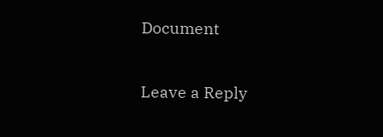Document

Leave a Reply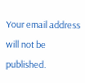Your email address will not be published.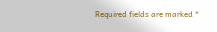Required fields are marked *